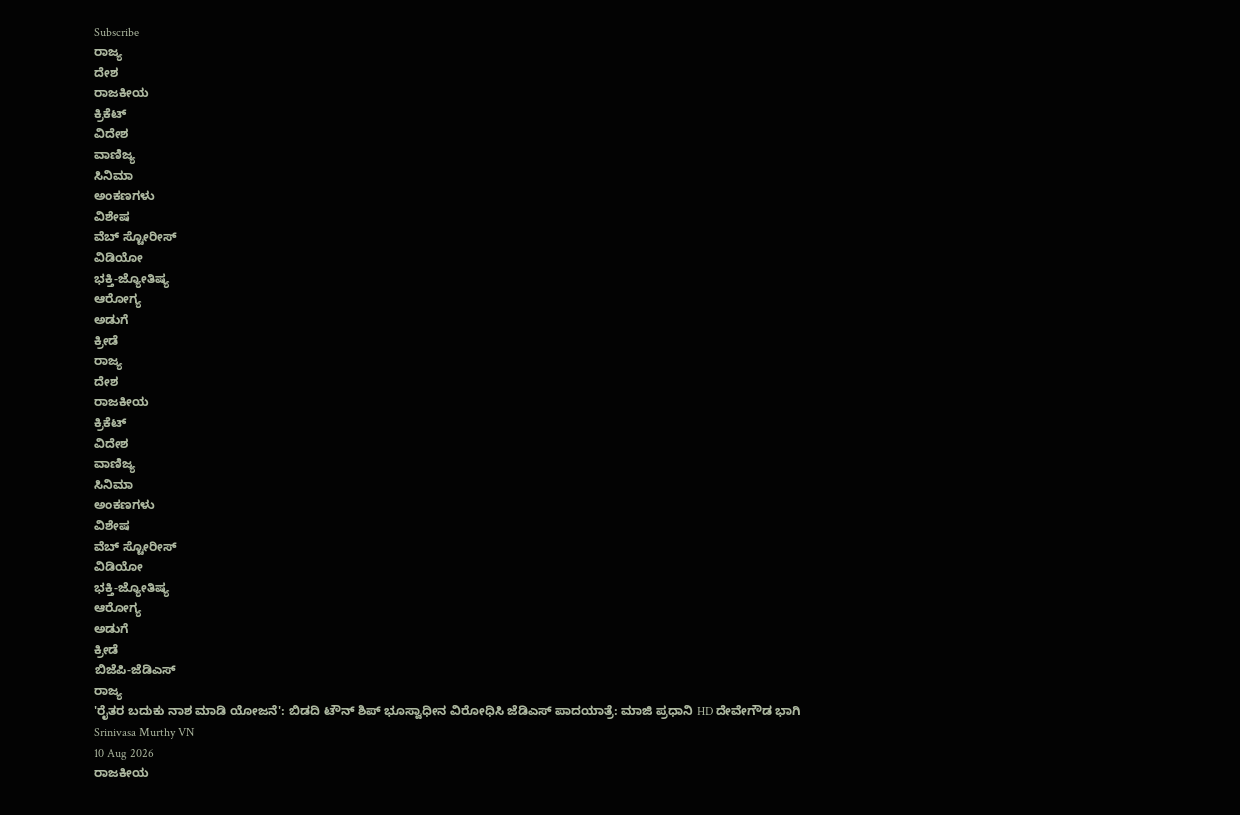Subscribe
ರಾಜ್ಯ
ದೇಶ
ರಾಜಕೀಯ
ಕ್ರಿಕೆಟ್
ವಿದೇಶ
ವಾಣಿಜ್ಯ
ಸಿನಿಮಾ
ಅಂಕಣಗಳು
ವಿಶೇಷ
ವೆಬ್ ಸ್ಟೋರೀಸ್
ವಿಡಿಯೋ
ಭಕ್ತಿ-ಜ್ಯೋತಿಷ್ಯ
ಆರೋಗ್ಯ
ಅಡುಗೆ
ಕ್ರೀಡೆ
ರಾಜ್ಯ
ದೇಶ
ರಾಜಕೀಯ
ಕ್ರಿಕೆಟ್
ವಿದೇಶ
ವಾಣಿಜ್ಯ
ಸಿನಿಮಾ
ಅಂಕಣಗಳು
ವಿಶೇಷ
ವೆಬ್ ಸ್ಟೋರೀಸ್
ವಿಡಿಯೋ
ಭಕ್ತಿ-ಜ್ಯೋತಿಷ್ಯ
ಆರೋಗ್ಯ
ಅಡುಗೆ
ಕ್ರೀಡೆ
ಬಿಜೆಪಿ-ಜೆಡಿಎಸ್
ರಾಜ್ಯ
'ರೈತರ ಬದುಕು ನಾಶ ಮಾಡಿ ಯೋಜನೆ': ಬಿಡದಿ ಟೌನ್ ಶಿಪ್ ಭೂಸ್ವಾಧೀನ ವಿರೋಧಿಸಿ ಜೆಡಿಎಸ್ ಪಾದಯಾತ್ರೆ: ಮಾಜಿ ಪ್ರಧಾನಿ HD ದೇವೇಗೌಡ ಭಾಗಿ
Srinivasa Murthy VN
10 Aug 2026
ರಾಜಕೀಯ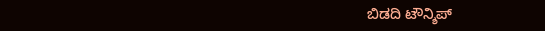ಬಿಡದಿ ಟೌನ್ಶಿಪ್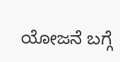ಯೋಜನೆ ಬಗ್ಗೆ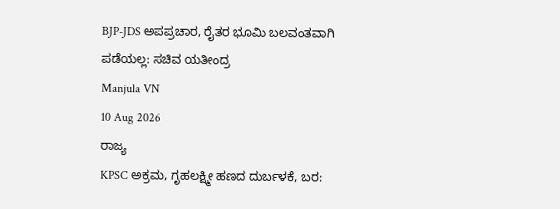BJP-JDS ಅಪಪ್ರಚಾರ, ರೈತರ ಭೂಮಿ ಬಲವಂತವಾಗಿ ಪಡೆಯಲ್ಲ: ಸಚಿವ ಯತೀಂದ್ರ
Manjula VN
10 Aug 2026
ರಾಜ್ಯ
KPSC ಅಕ್ರಮ, ಗೃಹಲಕ್ಷ್ಮೀ ಹಣದ ದುರ್ಬಳಕೆ, ಬರ: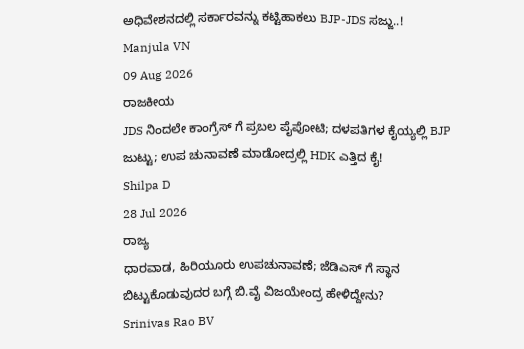ಅಧಿವೇಶನದಲ್ಲಿ ಸರ್ಕಾರವನ್ನು ಕಟ್ಟಿಹಾಕಲು BJP-JDS ಸಜ್ಜು..!
Manjula VN
09 Aug 2026
ರಾಜಕೀಯ
JDS ನಿಂದಲೇ ಕಾಂಗ್ರೆಸ್ ಗೆ ಪ್ರಬಲ ಪೈಪೋಟಿ; ದಳಪತಿಗಳ ಕೈಯ್ಯಲ್ಲಿ BJP ಜುಟ್ಟು; ಉಪ ಚುನಾವಣೆ ಮಾಡೋದ್ರಲ್ಲಿ HDK ಎತ್ತಿದ ಕೈ!
Shilpa D
28 Jul 2026
ರಾಜ್ಯ
ಧಾರವಾಡ, ಹಿರಿಯೂರು ಉಪಚುನಾವಣೆ; ಜೆಡಿಎಸ್ ಗೆ ಸ್ಥಾನ ಬಿಟ್ಟುಕೊಡುವುದರ ಬಗ್ಗೆ ಬಿ.ವೈ ವಿಜಯೇಂದ್ರ ಹೇಳಿದ್ದೇನು?
Srinivas Rao BV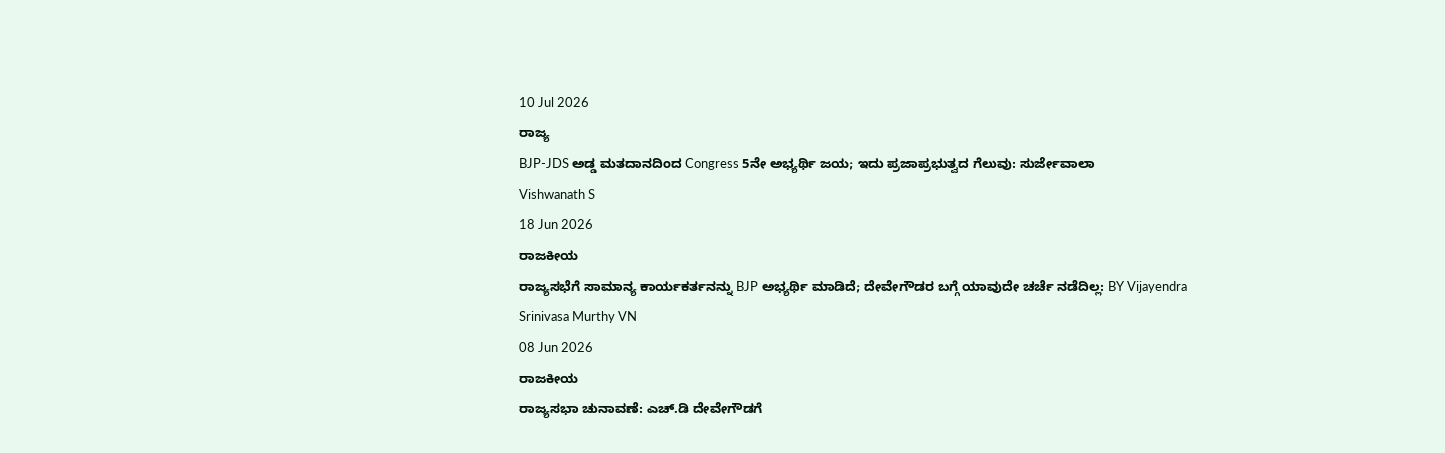10 Jul 2026
ರಾಜ್ಯ
BJP-JDS ಅಡ್ಡ ಮತದಾನದಿಂದ Congress 5ನೇ ಅಭ್ಯರ್ಥಿ ಜಯ; ಇದು ಪ್ರಜಾಪ್ರಭುತ್ವದ ಗೆಲುವು: ಸುರ್ಜೇವಾಲಾ
Vishwanath S
18 Jun 2026
ರಾಜಕೀಯ
ರಾಜ್ಯಸಭೆಗೆ ಸಾಮಾನ್ಯ ಕಾರ್ಯಕರ್ತನನ್ನು BJP ಅಭ್ಯರ್ಥಿ ಮಾಡಿದೆ; ದೇವೇಗೌಡರ ಬಗ್ಗೆ ಯಾವುದೇ ಚರ್ಚೆ ನಡೆದಿಲ್ಲ: BY Vijayendra
Srinivasa Murthy VN
08 Jun 2026
ರಾಜಕೀಯ
ರಾಜ್ಯಸಭಾ ಚುನಾವಣೆ: ಎಚ್.ಡಿ ದೇವೇಗೌಡಗೆ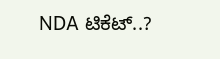NDA ಟಿಕೆಟ್..?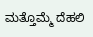ಮತ್ತೊಮ್ಮೆ ದೆಹಲಿ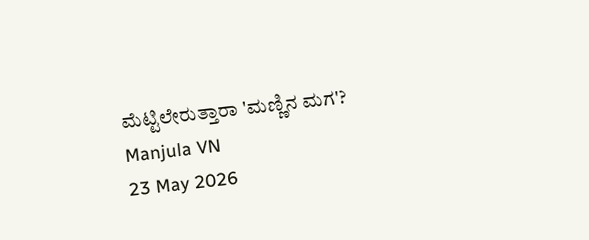ಮೆಟ್ಟಿಲೇರುತ್ತಾರಾ 'ಮಣ್ಣಿನ ಮಗ'?
Manjula VN
23 May 2026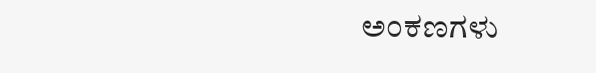ಅಂಕಣಗಳು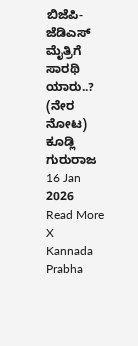ಬಿಜೆಪಿ-ಜೆಡಿಎಸ್ ಮೈತ್ರಿಗೆ ಸಾರಥಿ ಯಾರು..? (ನೇರ ನೋಟ)
ಕೂಡ್ಲಿ ಗುರುರಾಜ
16 Jan 2026
Read More
X
Kannada Prabha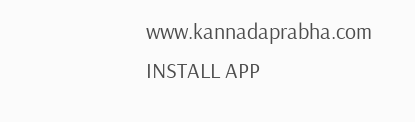www.kannadaprabha.com
INSTALL APP